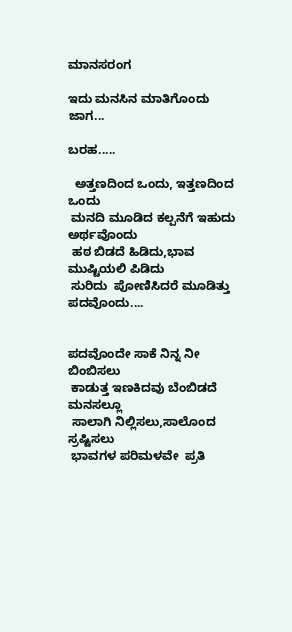ಮಾನಸರಂಗ

ಇದು ಮನಸಿನ ಮಾತಿಗೊಂದು ಜಾಗ...

ಬರಹ.....

  ಅತ್ತಣದಿಂದ ಒಂದು, ಇತ್ತಣದಿಂದ ಒಂದು
 ಮನದಿ ಮೂಡಿದ ಕಲ್ಪನೆಗೆ ಇಹುದು ಅರ್ಥವೊಂದು
 ಹಠ ಬಿಡದೆ ಹಿಡಿದು,ಭಾವ ಮುಷ್ಟಿಯಲಿ ಪಿಡಿದು
 ಸುರಿದು  ಪೋಣಿಸಿದರೆ ಮೂಡಿತ್ತು ಪದವೊಂದು....


ಪದವೊಂದೇ ಸಾಕೆ ನಿನ್ನ ನೀ ಬಿಂಬಿಸಲು
 ಕಾಡುತ್ತ ಇಣಕಿದವು ಬೆಂಬಿಡದೆ ಮನಸಲ್ಲೂ
 ಸಾಲಾಗಿ ನಿಲ್ಲಿಸಲು,ಸಾಲೊಂದ ಸ್ರಷ್ಟಿಸಲು
 ಭಾವಗಳ ಪರಿಮಳವೇ  ಪ್ರತಿ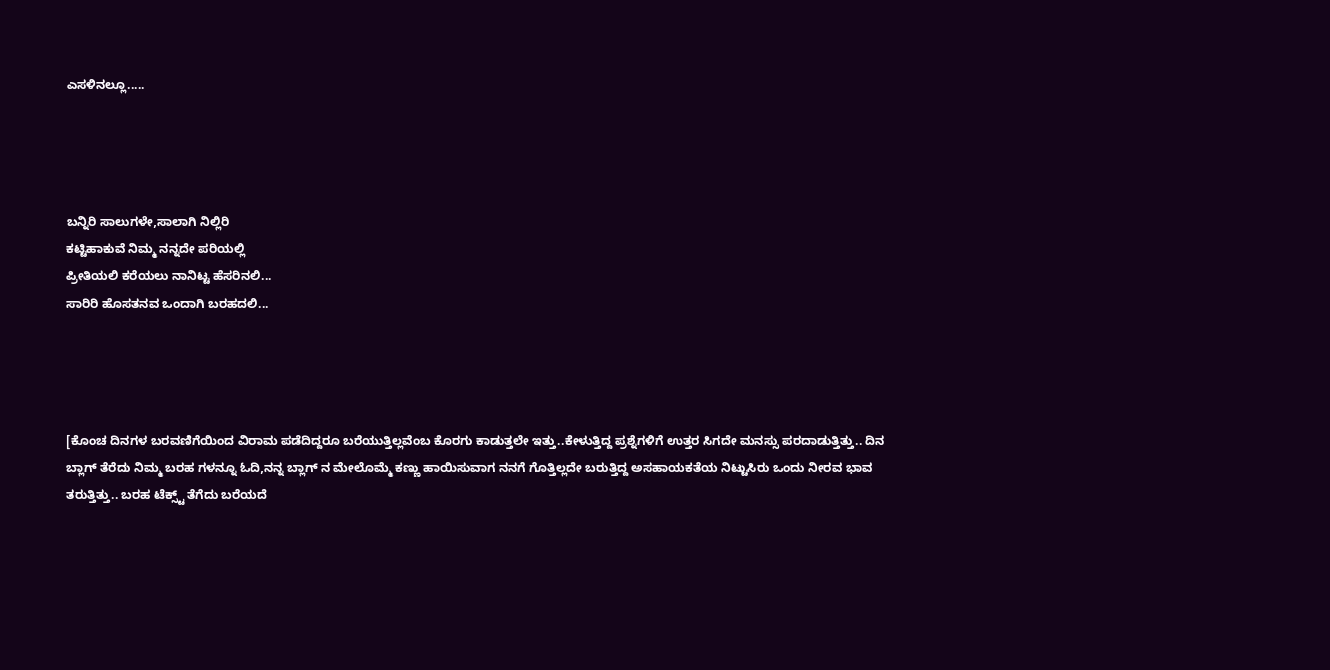ಎಸಳಿನಲ್ಲೂ.....




ಬನ್ನಿರಿ ಸಾಲುಗಳೇ,ಸಾಲಾಗಿ ನಿಲ್ಲಿರಿ
ಕಟ್ಟಿಹಾಕುವೆ ನಿಮ್ಮ ನನ್ನದೇ ಪರಿಯಲ್ಲಿ
ಪ್ರೀತಿಯಲಿ ಕರೆಯಲು ನಾನಿಟ್ಟ ಹೆಸರಿನಲಿ...
ಸಾರಿರಿ ಹೊಸತನವ ಒಂದಾಗಿ ಬರಹದಲಿ...




[ಕೊಂಚ ದಿನಗಳ ಬರವಣಿಗೆಯಿಂದ ವಿರಾಮ ಪಡೆದಿದ್ದರೂ ಬರೆಯುತ್ತಿಲ್ಲವೆಂಬ ಕೊರಗು ಕಾಡುತ್ತಲೇ ಇತ್ತು..ಕೇಳುತ್ತಿದ್ದ ಪ್ರಶ್ನೆಗಳಿಗೆ ಉತ್ತರ ಸಿಗದೇ ಮನಸ್ಸು ಪರದಾಡುತ್ತಿತ್ತು.. ದಿನ ಬ್ಲಾಗ್ ತೆರೆದು ನಿಮ್ಮ ಬರಹ ಗಳನ್ನೂ ಓದಿ,ನನ್ನ ಬ್ಲಾಗ್ ನ ಮೇಲೊಮ್ಮೆ ಕಣ್ಣು ಹಾಯಿಸುವಾಗ ನನಗೆ ಗೊತ್ತಿಲ್ಲದೇ ಬರುತ್ತಿದ್ದ ಅಸಹಾಯಕತೆಯ ನಿಟ್ಟುಸಿರು ಒಂದು ನೀರವ ಭಾವ ತರುತ್ತಿತ್ತು.. ಬರಹ ಟೆಕ್ಸ್ಟ್ ತೆಗೆದು ಬರೆಯದೆ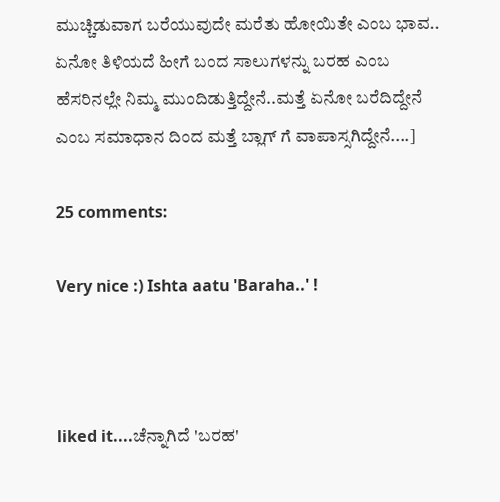ಮುಚ್ಚಿಡುವಾಗ ಬರೆಯುವುದೇ ಮರೆತು ಹೋಯಿತೇ ಎಂಬ ಭಾವ.. ಏನೋ ತಿಳಿಯದೆ ಹೀಗೆ ಬಂದ ಸಾಲುಗಳನ್ನು ಬರಹ ಎಂಬ ಹೆಸರಿನಲ್ಲೇ ನಿಮ್ಮ ಮುಂದಿಡುತ್ತಿದ್ದೇನೆ..ಮತ್ತೆ ಏನೋ ಬರೆದಿದ್ದೇನೆ ಎಂಬ ಸಮಾಧಾನ ದಿಂದ ಮತ್ತೆ ಬ್ಲಾಗ್ ಗೆ ವಾಪಾಸ್ಸಗಿದ್ದೇನೆ....]

25 comments:

Very nice :) Ishta aatu 'Baraha..' !



liked it....ಚೆನ್ನಾಗಿದೆ 'ಬರಹ'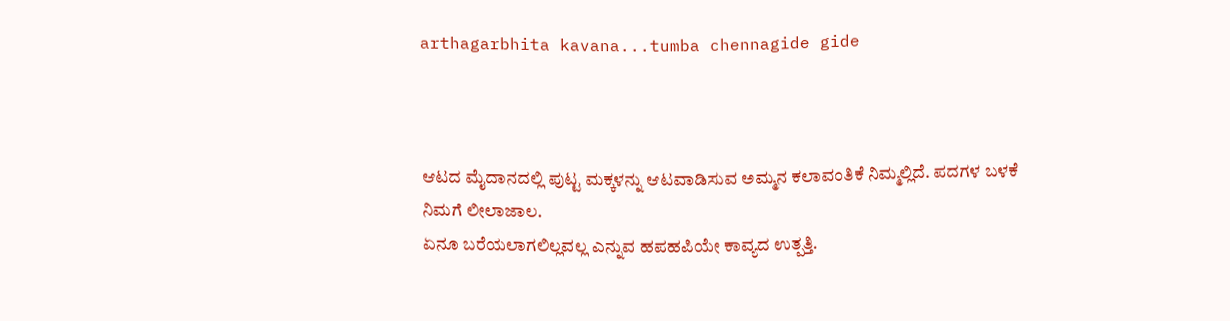arthagarbhita kavana...tumba chennagide gide



ಆಟದ ಮೈದಾನದಲ್ಲಿ ಪುಟ್ಟ ಮಕ್ಕಳನ್ನು ಆಟವಾಡಿಸುವ ಅಮ್ಮನ ಕಲಾವಂತಿಕೆ ನಿಮ್ಮಲ್ಲಿದೆ. ಪದಗಳ ಬಳಕೆ ನಿಮಗೆ ಲೀಲಾಜಾಲ.
ಏನೂ ಬರೆಯಲಾಗಲಿಲ್ಲವಲ್ಲ ಎನ್ನುವ ಹಪಹಪಿಯೇ ಕಾವ್ಯದ ಉತ್ಪತ್ತಿ.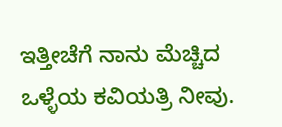ಇತ್ತೀಚೆಗೆ ನಾನು ಮೆಚ್ಚಿದ ಒಳ್ಳೆಯ ಕವಿಯತ್ರಿ ನೀವು.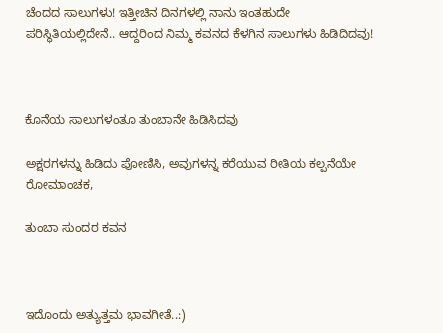ಚೆಂದದ ಸಾಲುಗಳು! ಇತ್ತೀಚಿನ ದಿನಗಳಲ್ಲಿ ನಾನು ಇಂತಹುದೇ ಪರಿಸ್ಥಿತಿಯಲ್ಲಿದೇನೆ.. ಆದ್ದರಿಂದ ನಿಮ್ಮ ಕವನದ ಕೆಳಗಿನ ಸಾಲುಗಳು ಹಿಡಿದಿದವು!



ಕೊನೆಯ ಸಾಲುಗಳಂತೂ ತುಂಬಾನೇ ಹಿಡಿಸಿದವು

ಅಕ್ಷರಗಳನ್ನು ಹಿಡಿದು ಪೋಣಿಸಿ, ಅವುಗಳನ್ನ ಕರೆಯುವ ರೀತಿಯ ಕಲ್ಪನೆಯೇ ರೋಮಾಂಚಕ,

ತುಂಬಾ ಸುಂದರ ಕವನ



ಇದೊಂದು ಅತ್ಯುತ್ತಮ ಭಾವಗೀತೆ..:)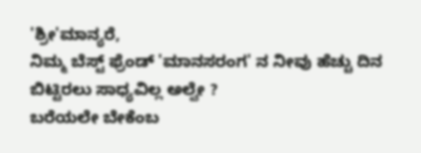'ಶ್ರೀ'ಮಾನ್ಯರೆ,
ನಿಮ್ಮ ಬೆಸ್ಟ್ ಫ್ರೆಂಡ್ 'ಮಾನಸರಂಗ' ನ ನೀವು ಹೆಚ್ಚು ದಿನ ಬಿಟ್ಟಿರಲು ಸಾಧ್ಯವಿಲ್ಲ ಅಲ್ವೇ ?
ಬರೆಯಲೇ ಬೇಕೆಂಬ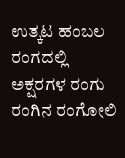ಉತ್ಕಟ ಹಂಬಲ ರಂಗದಲ್ಲಿ ಅಕ್ಷರಗಳ ರಂಗು ರಂಗಿನ ರಂಗೋಲಿ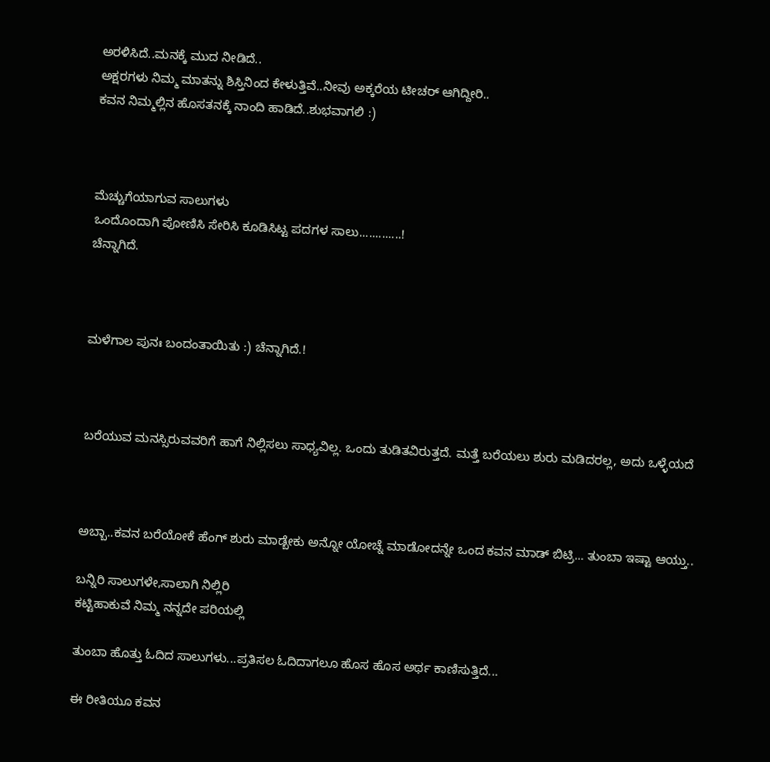ಅರಳಿಸಿದೆ..ಮನಕ್ಕೆ ಮುದ ನೀಡಿದೆ..
ಅಕ್ಷರಗಳು ನಿಮ್ಮ ಮಾತನ್ನು ಶಿಸ್ತಿನಿಂದ ಕೇಳುತ್ತಿವೆ..ನೀವು ಅಕ್ಕರೆಯ ಟೀಚರ್ ಆಗಿದ್ದೀರಿ..
ಕವನ ನಿಮ್ಮಲ್ಲಿನ ಹೊಸತನಕ್ಕೆ ನಾಂದಿ ಹಾಡಿದೆ..ಶುಭವಾಗಲಿ :)



ಮೆಚ್ಚುಗೆಯಾಗುವ ಸಾಲುಗಳು
ಒಂದೊಂದಾಗಿ ಪೋಣಿಸಿ ಸೇರಿಸಿ ಕೂಡಿಸಿಟ್ಟ ಪದಗಳ ಸಾಲು.............!
ಚೆನ್ನಾಗಿದೆ.



ಮಳೆಗಾಲ ಪುನಃ ಬಂದಂತಾಯಿತು :) ಚೆನ್ನಾಗಿದೆ.!



ಬರೆಯುವ ಮನಸ್ಸಿರುವವರಿಗೆ ಹಾಗೆ ನಿಲ್ಲಿಸಲು ಸಾಧ್ಯವಿಲ್ಲ. ಒಂದು ತುಡಿತವಿರುತ್ತದೆ. ಮತ್ತೆ ಬರೆಯಲು ಶುರು ಮಡಿದರಲ್ಲ, ಅದು ಒಳ್ಳೆಯದೆ



ಅಬ್ಬಾ..ಕವನ ಬರೆಯೋಕೆ ಹೆಂಗ್ ಶುರು ಮಾಡ್ಬೇಕು ಅನ್ನೋ ಯೋಚ್ನೆ ಮಾಡೋದನ್ನೇ ಒಂದ ಕವನ ಮಾಡ್ ಬಿಟ್ರಿ... ತುಂಬಾ ಇಷ್ಟಾ ಆಯ್ತು..

ಬನ್ನಿರಿ ಸಾಲುಗಳೇ,ಸಾಲಾಗಿ ನಿಲ್ಲಿರಿ
ಕಟ್ಟಿಹಾಕುವೆ ನಿಮ್ಮ ನನ್ನದೇ ಪರಿಯಲ್ಲಿ

ತುಂಬಾ ಹೊತ್ತು ಓದಿದ ಸಾಲುಗಳು...ಪ್ರತಿಸಲ ಓದಿದಾಗಲೂ ಹೊಸ ಹೊಸ ಅರ್ಥ ಕಾಣಿಸುತ್ತಿದೆ...

ಈ ರೀತಿಯೂ ಕವನ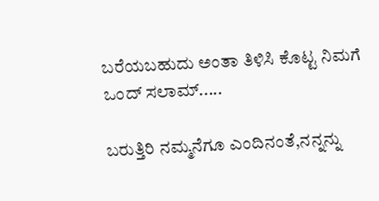ಬರೆಯಬಹುದು ಅಂತಾ ತಿಳಿಸಿ ಕೊಟ್ಟ ನಿಮಗೆ ಒಂದ್ ಸಲಾಮ್.....

ಬರುತ್ತಿರಿ ನಮ್ಮನೆಗೂ ಎಂದಿನಂತೆ,ನನ್ನನ್ನು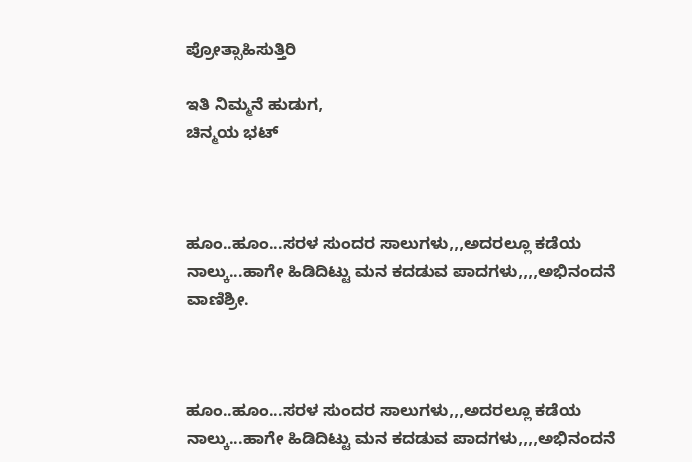ಪ್ರೋತ್ಸಾಹಿಸುತ್ತಿರಿ

ಇತಿ ನಿಮ್ಮನೆ ಹುಡುಗ,
ಚಿನ್ಮಯ ಭಟ್



ಹೂಂ..ಹೂಂ...ಸರಳ ಸುಂದರ ಸಾಲುಗಳು,,,ಅದರಲ್ಲೂ ಕಡೆಯ ನಾಲ್ಕು...ಹಾಗೇ ಹಿಡಿದಿಟ್ಟು ಮನ ಕದಡುವ ಪಾದಗಳು,,,,ಅಭಿನಂದನೆ ವಾಣಿಶ್ರೀ.



ಹೂಂ..ಹೂಂ...ಸರಳ ಸುಂದರ ಸಾಲುಗಳು,,,ಅದರಲ್ಲೂ ಕಡೆಯ ನಾಲ್ಕು...ಹಾಗೇ ಹಿಡಿದಿಟ್ಟು ಮನ ಕದಡುವ ಪಾದಗಳು,,,,ಅಭಿನಂದನೆ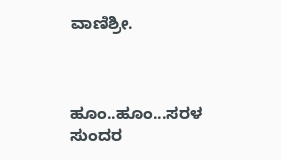ವಾಣಿಶ್ರೀ.



ಹೂಂ..ಹೂಂ...ಸರಳ ಸುಂದರ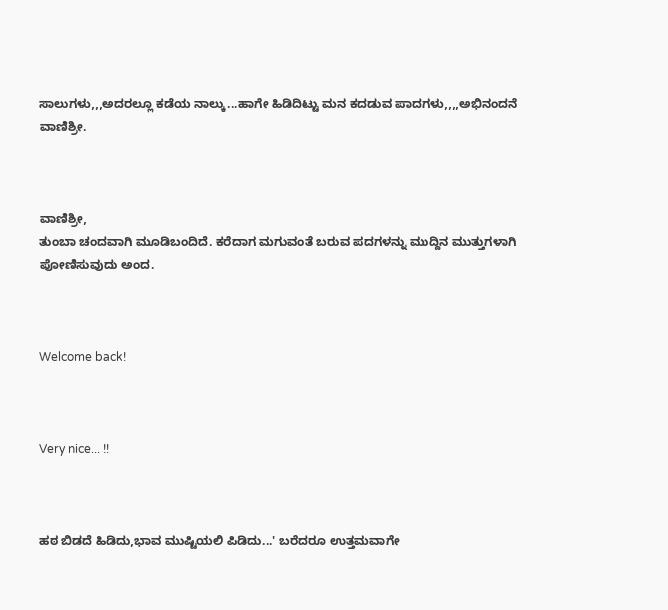ಸಾಲುಗಳು,,,ಅದರಲ್ಲೂ ಕಡೆಯ ನಾಲ್ಕು...ಹಾಗೇ ಹಿಡಿದಿಟ್ಟು ಮನ ಕದಡುವ ಪಾದಗಳು,,,,ಅಭಿನಂದನೆ ವಾಣಿಶ್ರೀ.



ವಾಣಿಶ್ರೀ,
ತುಂಬಾ ಚಂದವಾಗಿ ಮೂಡಿಬಂದಿದೆ. ಕರೆದಾಗ ಮಗುವಂತೆ ಬರುವ ಪದಗಳನ್ನು ಮುದ್ದಿನ ಮುತ್ತುಗಳಾಗಿ ಪೋಣಿಸುವುದು ಅಂದ.



Welcome back!



Very nice... !!



ಹಠ ಬಿಡದೆ ಹಿಡಿದು,ಭಾವ ಮುಷ್ಟಿಯಲಿ ಪಿಡಿದು...' ಬರೆದರೂ ಉತ್ತಮವಾಗೇ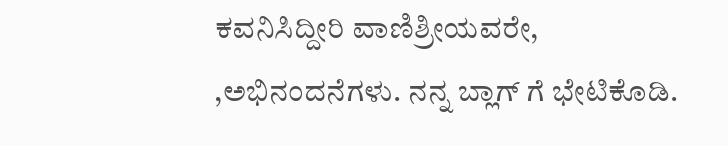ಕವನಿಸಿದ್ದೀರಿ ವಾಣಿಶ್ರೀಯವರೇ, ,ಅಭಿನಂದನೆಗಳು. ನನ್ನ ಬ್ಲಾಗ್ ಗೆ ಭೇಟಿಕೊಡಿ.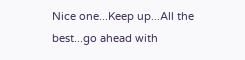Nice one...Keep up...All the best...go ahead with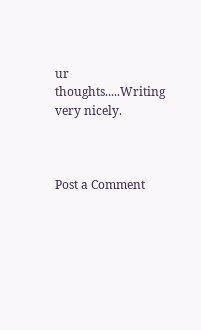ur thoughts.....Writing very nicely.



Post a Comment